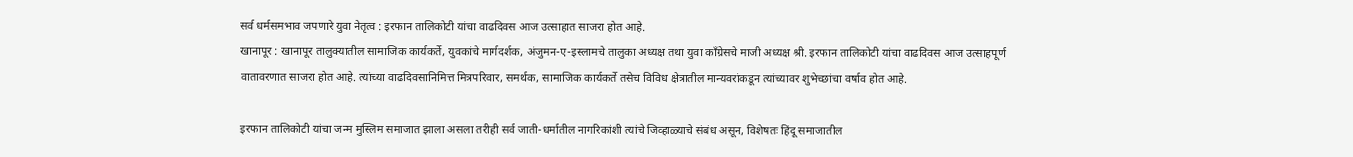सर्व धर्मसमभाव जपणारे युवा नेतृत्व : इरफान तालिकोटी यांचा वाढदिवस आज उत्साहात साजरा होत आहे.
खानापूर : खानापूर तालुक्यातील सामाजिक कार्यकर्ते, युवकांचे मार्गदर्शक, अंजुमन-ए-इस्लामचे तालुका अध्यक्ष तथा युवा काँग्रेसचे माजी अध्यक्ष श्री. इरफान तालिकोटी यांचा वाढदिवस आज उत्साहपूर्ण वातावरणात साजरा होत आहे. त्यांच्या वाढदिवसानिमित्त मित्रपरिवार, समर्थक, सामाजिक कार्यकर्ते तसेच विविध क्षेत्रातील मान्यवरांकडून त्यांच्यावर शुभेच्छांचा वर्षाव होत आहे.

इरफान तालिकोटी यांचा जन्म मुस्लिम समाजात झाला असला तरीही सर्व जाती-धर्मातील नागरिकांशी त्यांचे जिव्हाळ्याचे संबंध असून, विशेषतः हिंदू समाजातील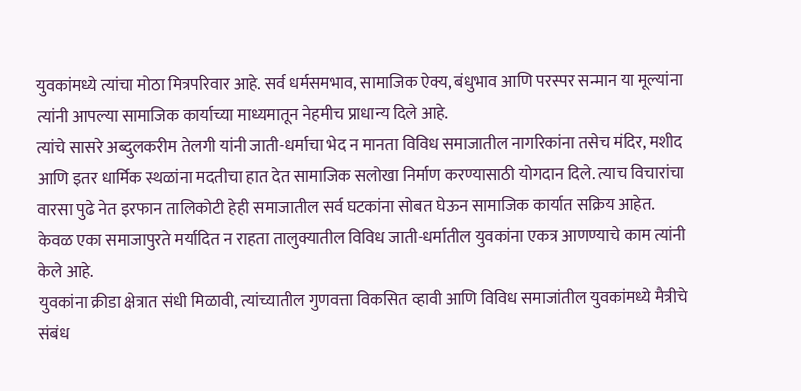युवकांमध्ये त्यांचा मोठा मित्रपरिवार आहे. सर्व धर्मसमभाव, सामाजिक ऐक्य, बंधुभाव आणि परस्पर सन्मान या मूल्यांना त्यांनी आपल्या सामाजिक कार्याच्या माध्यमातून नेहमीच प्राधान्य दिले आहे.
त्यांचे सासरे अब्दुलकरीम तेलगी यांनी जाती-धर्माचा भेद न मानता विविध समाजातील नागरिकांना तसेच मंदिर, मशीद आणि इतर धार्मिक स्थळांना मदतीचा हात देत सामाजिक सलोखा निर्माण करण्यासाठी योगदान दिले. त्याच विचारांचा वारसा पुढे नेत इरफान तालिकोटी हेही समाजातील सर्व घटकांना सोबत घेऊन सामाजिक कार्यात सक्रिय आहेत.
केवळ एका समाजापुरते मर्यादित न राहता तालुक्यातील विविध जाती-धर्मातील युवकांना एकत्र आणण्याचे काम त्यांनी केले आहे.
युवकांना क्रीडा क्षेत्रात संधी मिळावी, त्यांच्यातील गुणवत्ता विकसित व्हावी आणि विविध समाजांतील युवकांमध्ये मैत्रीचे संबंध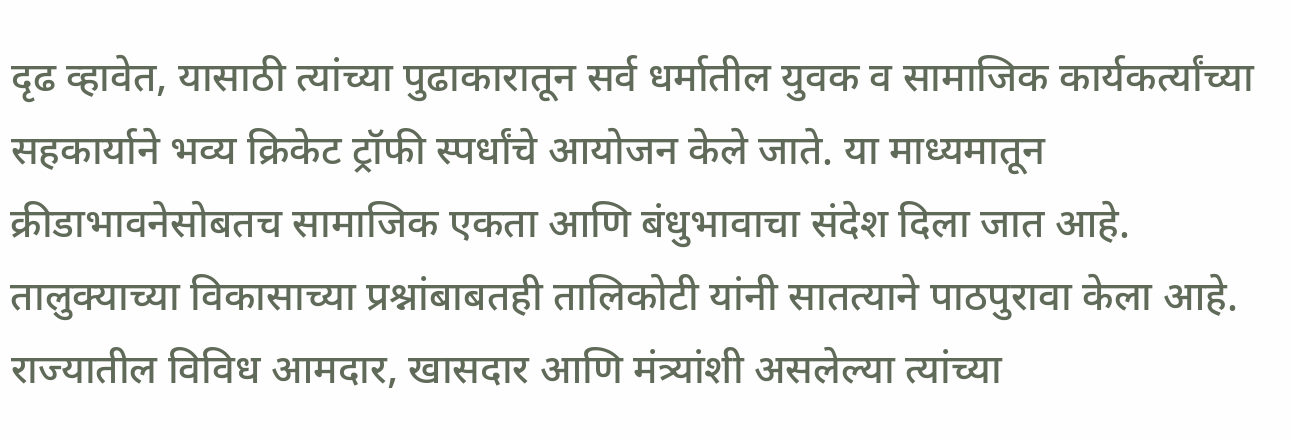दृढ व्हावेत, यासाठी त्यांच्या पुढाकारातून सर्व धर्मातील युवक व सामाजिक कार्यकर्त्यांच्या सहकार्याने भव्य क्रिकेट ट्रॉफी स्पर्धांचे आयोजन केले जाते. या माध्यमातून क्रीडाभावनेसोबतच सामाजिक एकता आणि बंधुभावाचा संदेश दिला जात आहे.
तालुक्याच्या विकासाच्या प्रश्नांबाबतही तालिकोटी यांनी सातत्याने पाठपुरावा केला आहे. राज्यातील विविध आमदार, खासदार आणि मंत्र्यांशी असलेल्या त्यांच्या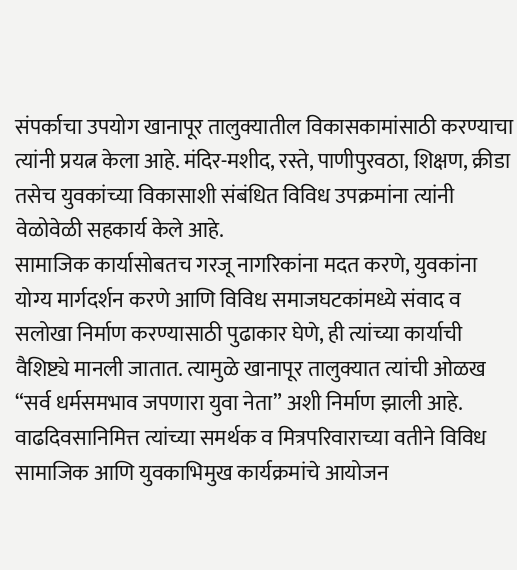संपर्काचा उपयोग खानापूर तालुक्यातील विकासकामांसाठी करण्याचा त्यांनी प्रयत्न केला आहे. मंदिर-मशीद, रस्ते, पाणीपुरवठा, शिक्षण, क्रीडा तसेच युवकांच्या विकासाशी संबंधित विविध उपक्रमांना त्यांनी वेळोवेळी सहकार्य केले आहे.
सामाजिक कार्यासोबतच गरजू नागरिकांना मदत करणे, युवकांना योग्य मार्गदर्शन करणे आणि विविध समाजघटकांमध्ये संवाद व सलोखा निर्माण करण्यासाठी पुढाकार घेणे, ही त्यांच्या कार्याची वैशिष्ट्ये मानली जातात. त्यामुळे खानापूर तालुक्यात त्यांची ओळख “सर्व धर्मसमभाव जपणारा युवा नेता” अशी निर्माण झाली आहे.
वाढदिवसानिमित्त त्यांच्या समर्थक व मित्रपरिवाराच्या वतीने विविध सामाजिक आणि युवकाभिमुख कार्यक्रमांचे आयोजन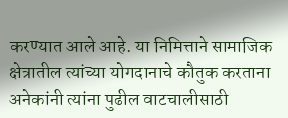करण्यात आले आहे. या निमित्ताने सामाजिक क्षेत्रातील त्यांच्या योगदानाचे कौतुक करताना अनेकांनी त्यांना पुढील वाटचालीसाठी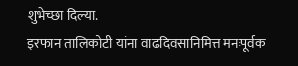शुभेच्छा दिल्या.
इरफान तालिकोटी यांना वाढदिवसानिमित्त मनःपूर्वक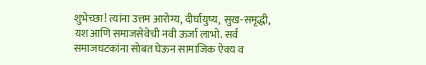शुभेच्छा! त्यांना उत्तम आरोग्य, दीर्घायुष्य, सुख-समृद्धी, यश आणि समाजसेवेची नवी ऊर्जा लाभो. सर्व समाजघटकांना सोबत घेऊन सामाजिक ऐक्य व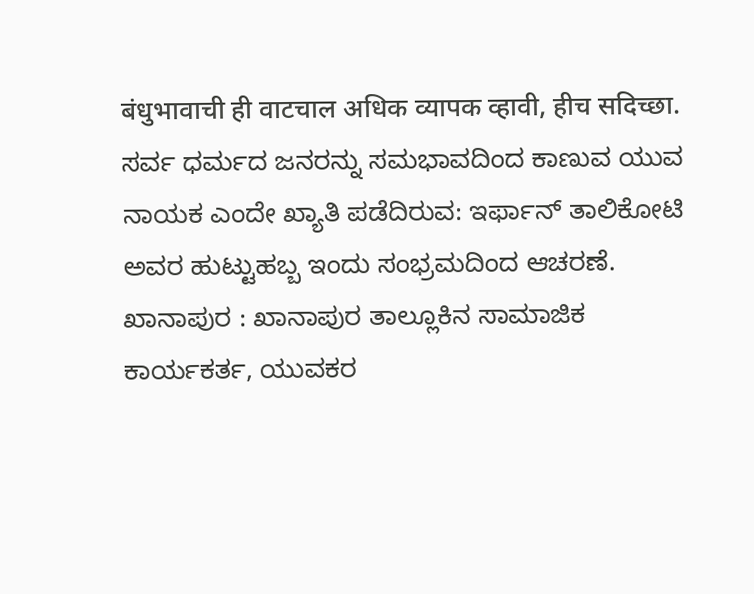बंधुभावाची ही वाटचाल अधिक व्यापक व्हावी, हीच सदिच्छा.
ಸರ್ವ ಧರ್ಮದ ಜನರನ್ನು ಸಮಭಾವದಿಂದ ಕಾಣುವ ಯುವ ನಾಯಕ ಎಂದೇ ಖ್ಯಾತಿ ಪಡೆದಿರುವ: ಇರ್ಫಾನ್ ತಾಲಿಕೋಟಿ ಅವರ ಹುಟ್ಟುಹಬ್ಬ ಇಂದು ಸಂಭ್ರಮದಿಂದ ಆಚರಣೆ.
ಖಾನಾಪುರ : ಖಾನಾಪುರ ತಾಲ್ಲೂಕಿನ ಸಾಮಾಜಿಕ ಕಾರ್ಯಕರ್ತ, ಯುವಕರ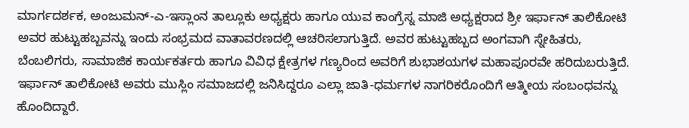ಮಾರ್ಗದರ್ಶಕ, ಅಂಜುಮನ್-ಎ-ಇಸ್ಲಾಂನ ತಾಲ್ಲೂಕು ಅಧ್ಯಕ್ಷರು ಹಾಗೂ ಯುವ ಕಾಂಗ್ರೆಸ್ನ ಮಾಜಿ ಅಧ್ಯಕ್ಷರಾದ ಶ್ರೀ ಇರ್ಫಾನ್ ತಾಲಿಕೋಟಿ ಅವರ ಹುಟ್ಟುಹಬ್ಬವನ್ನು ಇಂದು ಸಂಭ್ರಮದ ವಾತಾವರಣದಲ್ಲಿ ಆಚರಿಸಲಾಗುತ್ತಿದೆ. ಅವರ ಹುಟ್ಟುಹಬ್ಬದ ಅಂಗವಾಗಿ ಸ್ನೇಹಿತರು, ಬೆಂಬಲಿಗರು, ಸಾಮಾಜಿಕ ಕಾರ್ಯಕರ್ತರು ಹಾಗೂ ವಿವಿಧ ಕ್ಷೇತ್ರಗಳ ಗಣ್ಯರಿಂದ ಅವರಿಗೆ ಶುಭಾಶಯಗಳ ಮಹಾಪೂರವೇ ಹರಿದುಬರುತ್ತಿದೆ.
ಇರ್ಫಾನ್ ತಾಲಿಕೋಟಿ ಅವರು ಮುಸ್ಲಿಂ ಸಮಾಜದಲ್ಲಿ ಜನಿಸಿದ್ದರೂ ಎಲ್ಲಾ ಜಾತಿ-ಧರ್ಮಗಳ ನಾಗರಿಕರೊಂದಿಗೆ ಆತ್ಮೀಯ ಸಂಬಂಧವನ್ನು ಹೊಂದಿದ್ದಾರೆ.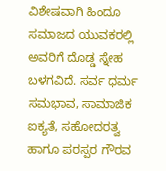ವಿಶೇಷವಾಗಿ ಹಿಂದೂ ಸಮಾಜದ ಯುವಕರಲ್ಲಿ ಅವರಿಗೆ ದೊಡ್ಡ ಸ್ನೇಹ ಬಳಗವಿದೆ. ಸರ್ವ ಧರ್ಮ ಸಮಭಾವ, ಸಾಮಾಜಿಕ ಐಕ್ಯತೆ, ಸಹೋದರತ್ವ ಹಾಗೂ ಪರಸ್ಪರ ಗೌರವ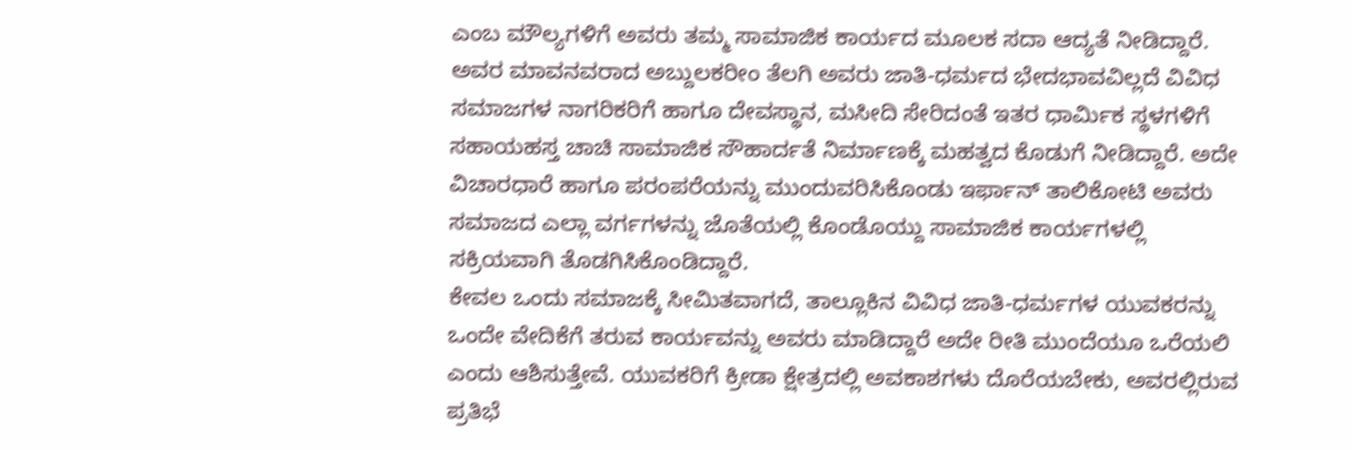ಎಂಬ ಮೌಲ್ಯಗಳಿಗೆ ಅವರು ತಮ್ಮ ಸಾಮಾಜಿಕ ಕಾರ್ಯದ ಮೂಲಕ ಸದಾ ಆದ್ಯತೆ ನೀಡಿದ್ದಾರೆ.
ಅವರ ಮಾವನವರಾದ ಅಬ್ದುಲಕರೀಂ ತೆಲಗಿ ಅವರು ಜಾತಿ-ಧರ್ಮದ ಭೇದಭಾವವಿಲ್ಲದೆ ವಿವಿಧ ಸಮಾಜಗಳ ನಾಗರಿಕರಿಗೆ ಹಾಗೂ ದೇವಸ್ಥಾನ, ಮಸೀದಿ ಸೇರಿದಂತೆ ಇತರ ಧಾರ್ಮಿಕ ಸ್ಥಳಗಳಿಗೆ ಸಹಾಯಹಸ್ತ ಚಾಚಿ ಸಾಮಾಜಿಕ ಸೌಹಾರ್ದತೆ ನಿರ್ಮಾಣಕ್ಕೆ ಮಹತ್ವದ ಕೊಡುಗೆ ನೀಡಿದ್ದಾರೆ. ಅದೇ ವಿಚಾರಧಾರೆ ಹಾಗೂ ಪರಂಪರೆಯನ್ನು ಮುಂದುವರಿಸಿಕೊಂಡು ಇರ್ಫಾನ್ ತಾಲಿಕೋಟಿ ಅವರು ಸಮಾಜದ ಎಲ್ಲಾ ವರ್ಗಗಳನ್ನು ಜೊತೆಯಲ್ಲಿ ಕೊಂಡೊಯ್ದು ಸಾಮಾಜಿಕ ಕಾರ್ಯಗಳಲ್ಲಿ ಸಕ್ರಿಯವಾಗಿ ತೊಡಗಿಸಿಕೊಂಡಿದ್ದಾರೆ.
ಕೇವಲ ಒಂದು ಸಮಾಜಕ್ಕೆ ಸೀಮಿತವಾಗದೆ, ತಾಲ್ಲೂಕಿನ ವಿವಿಧ ಜಾತಿ-ಧರ್ಮಗಳ ಯುವಕರನ್ನು ಒಂದೇ ವೇದಿಕೆಗೆ ತರುವ ಕಾರ್ಯವನ್ನು ಅವರು ಮಾಡಿದ್ದಾರೆ ಅದೇ ರೀತಿ ಮುಂದೆಯೂ ಒರೆಯಲಿ ಎಂದು ಆಶಿಸುತ್ತೇವೆ. ಯುವಕರಿಗೆ ಕ್ರೀಡಾ ಕ್ಷೇತ್ರದಲ್ಲಿ ಅವಕಾಶಗಳು ದೊರೆಯಬೇಕು, ಅವರಲ್ಲಿರುವ ಪ್ರತಿಭೆ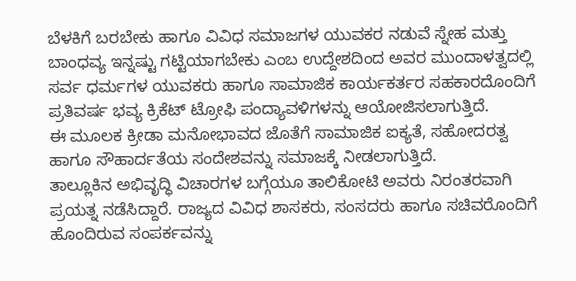ಬೆಳಕಿಗೆ ಬರಬೇಕು ಹಾಗೂ ವಿವಿಧ ಸಮಾಜಗಳ ಯುವಕರ ನಡುವೆ ಸ್ನೇಹ ಮತ್ತು ಬಾಂಧವ್ಯ ಇನ್ನಷ್ಟು ಗಟ್ಟಿಯಾಗಬೇಕು ಎಂಬ ಉದ್ದೇಶದಿಂದ ಅವರ ಮುಂದಾಳತ್ವದಲ್ಲಿ ಸರ್ವ ಧರ್ಮಗಳ ಯುವಕರು ಹಾಗೂ ಸಾಮಾಜಿಕ ಕಾರ್ಯಕರ್ತರ ಸಹಕಾರದೊಂದಿಗೆ ಪ್ರತಿವರ್ಷ ಭವ್ಯ ಕ್ರಿಕೆಟ್ ಟ್ರೋಫಿ ಪಂದ್ಯಾವಳಿಗಳನ್ನು ಆಯೋಜಿಸಲಾಗುತ್ತಿದೆ.
ಈ ಮೂಲಕ ಕ್ರೀಡಾ ಮನೋಭಾವದ ಜೊತೆಗೆ ಸಾಮಾಜಿಕ ಐಕ್ಯತೆ, ಸಹೋದರತ್ವ ಹಾಗೂ ಸೌಹಾರ್ದತೆಯ ಸಂದೇಶವನ್ನು ಸಮಾಜಕ್ಕೆ ನೀಡಲಾಗುತ್ತಿದೆ.
ತಾಲ್ಲೂಕಿನ ಅಭಿವೃದ್ಧಿ ವಿಚಾರಗಳ ಬಗ್ಗೆಯೂ ತಾಲಿಕೋಟಿ ಅವರು ನಿರಂತರವಾಗಿ ಪ್ರಯತ್ನ ನಡೆಸಿದ್ದಾರೆ. ರಾಜ್ಯದ ವಿವಿಧ ಶಾಸಕರು, ಸಂಸದರು ಹಾಗೂ ಸಚಿವರೊಂದಿಗೆ ಹೊಂದಿರುವ ಸಂಪರ್ಕವನ್ನು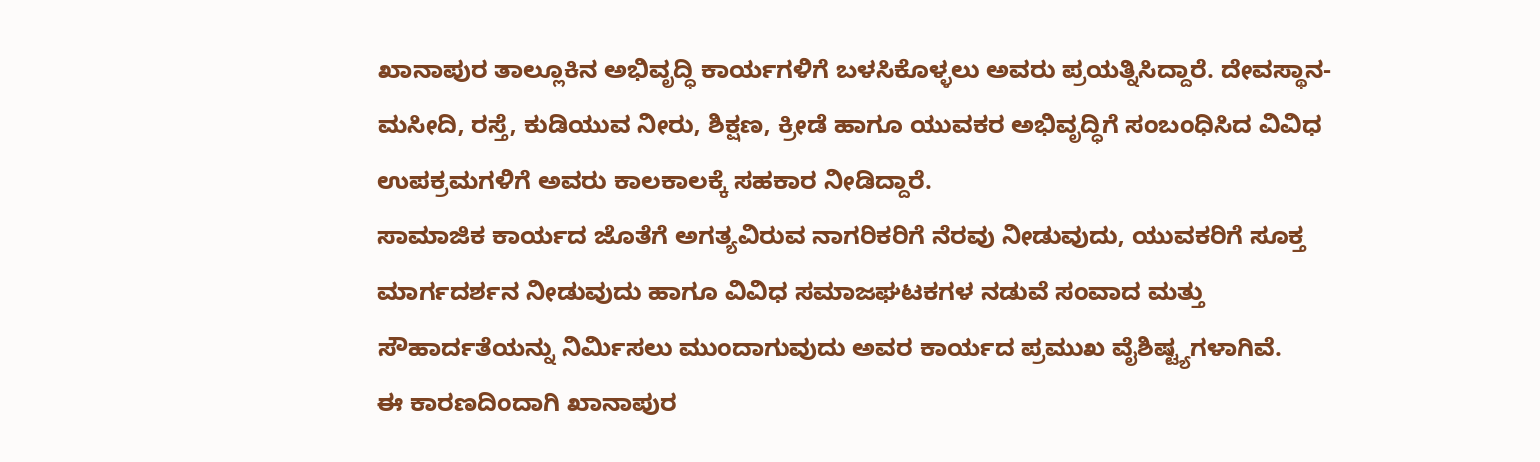ಖಾನಾಪುರ ತಾಲ್ಲೂಕಿನ ಅಭಿವೃದ್ಧಿ ಕಾರ್ಯಗಳಿಗೆ ಬಳಸಿಕೊಳ್ಳಲು ಅವರು ಪ್ರಯತ್ನಿಸಿದ್ದಾರೆ. ದೇವಸ್ಥಾನ-ಮಸೀದಿ, ರಸ್ತೆ, ಕುಡಿಯುವ ನೀರು, ಶಿಕ್ಷಣ, ಕ್ರೀಡೆ ಹಾಗೂ ಯುವಕರ ಅಭಿವೃದ್ಧಿಗೆ ಸಂಬಂಧಿಸಿದ ವಿವಿಧ ಉಪಕ್ರಮಗಳಿಗೆ ಅವರು ಕಾಲಕಾಲಕ್ಕೆ ಸಹಕಾರ ನೀಡಿದ್ದಾರೆ.
ಸಾಮಾಜಿಕ ಕಾರ್ಯದ ಜೊತೆಗೆ ಅಗತ್ಯವಿರುವ ನಾಗರಿಕರಿಗೆ ನೆರವು ನೀಡುವುದು, ಯುವಕರಿಗೆ ಸೂಕ್ತ ಮಾರ್ಗದರ್ಶನ ನೀಡುವುದು ಹಾಗೂ ವಿವಿಧ ಸಮಾಜಘಟಕಗಳ ನಡುವೆ ಸಂವಾದ ಮತ್ತು ಸೌಹಾರ್ದತೆಯನ್ನು ನಿರ್ಮಿಸಲು ಮುಂದಾಗುವುದು ಅವರ ಕಾರ್ಯದ ಪ್ರಮುಖ ವೈಶಿಷ್ಟ್ಯಗಳಾಗಿವೆ.
ಈ ಕಾರಣದಿಂದಾಗಿ ಖಾನಾಪುರ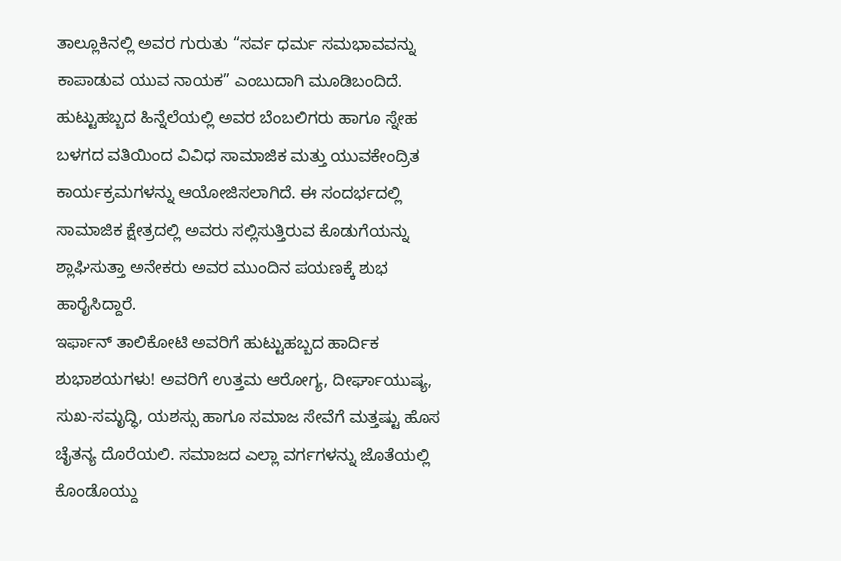ತಾಲ್ಲೂಕಿನಲ್ಲಿ ಅವರ ಗುರುತು “ಸರ್ವ ಧರ್ಮ ಸಮಭಾವವನ್ನು ಕಾಪಾಡುವ ಯುವ ನಾಯಕ” ಎಂಬುದಾಗಿ ಮೂಡಿಬಂದಿದೆ.
ಹುಟ್ಟುಹಬ್ಬದ ಹಿನ್ನೆಲೆಯಲ್ಲಿ ಅವರ ಬೆಂಬಲಿಗರು ಹಾಗೂ ಸ್ನೇಹ ಬಳಗದ ವತಿಯಿಂದ ವಿವಿಧ ಸಾಮಾಜಿಕ ಮತ್ತು ಯುವಕೇಂದ್ರಿತ ಕಾರ್ಯಕ್ರಮಗಳನ್ನು ಆಯೋಜಿಸಲಾಗಿದೆ. ಈ ಸಂದರ್ಭದಲ್ಲಿ ಸಾಮಾಜಿಕ ಕ್ಷೇತ್ರದಲ್ಲಿ ಅವರು ಸಲ್ಲಿಸುತ್ತಿರುವ ಕೊಡುಗೆಯನ್ನು ಶ್ಲಾಘಿಸುತ್ತಾ ಅನೇಕರು ಅವರ ಮುಂದಿನ ಪಯಣಕ್ಕೆ ಶುಭ ಹಾರೈಸಿದ್ದಾರೆ.
ಇರ್ಫಾನ್ ತಾಲಿಕೋಟಿ ಅವರಿಗೆ ಹುಟ್ಟುಹಬ್ಬದ ಹಾರ್ದಿಕ ಶುಭಾಶಯಗಳು! ಅವರಿಗೆ ಉತ್ತಮ ಆರೋಗ್ಯ, ದೀರ್ಘಾಯುಷ್ಯ, ಸುಖ-ಸಮೃದ್ಧಿ, ಯಶಸ್ಸು ಹಾಗೂ ಸಮಾಜ ಸೇವೆಗೆ ಮತ್ತಷ್ಟು ಹೊಸ ಚೈತನ್ಯ ದೊರೆಯಲಿ. ಸಮಾಜದ ಎಲ್ಲಾ ವರ್ಗಗಳನ್ನು ಜೊತೆಯಲ್ಲಿ ಕೊಂಡೊಯ್ದು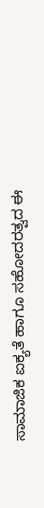ಸಾಮಾಜಿಕ ಐಕ್ಯತೆ ಹಾಗೂ ಸಹೋದರತ್ವದ ಈ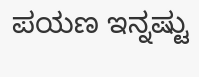ಪಯಣ ಇನ್ನಷ್ಟು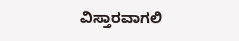ವಿಸ್ತಾರವಾಗಲಿ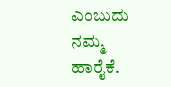ಎಂಬುದು ನಮ್ಮ ಹಾರೈಕೆ.